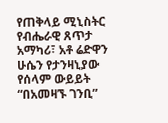የጠቅላይ ሚኒስትር የብሔራዊ ጸጥታ አማካሪ፣ አቶ ሬድዋን ሁሴን የታንዛኒያው የሰላም ውይይት “በአመዛኙ ገንቢ”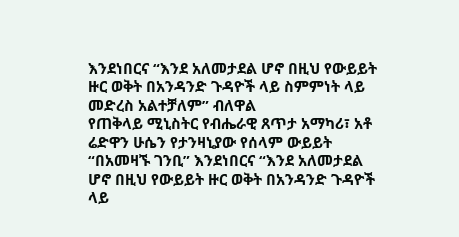እንደነበርና “እንደ አለመታደል ሆኖ በዚህ የውይይት ዙር ወቅት በአንዳንድ ጉዳዮች ላይ ስምምነት ላይ መድረስ አልተቻለም” ብለዋል
የጠቅላይ ሚኒስትር የብሔራዊ ጸጥታ አማካሪ፣ አቶ ሬድዋን ሁሴን የታንዛኒያው የሰላም ውይይት “በአመዛኙ ገንቢ” እንደነበርና “እንደ አለመታደል ሆኖ በዚህ የውይይት ዙር ወቅት በአንዳንድ ጉዳዮች ላይ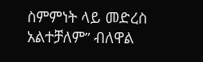ስምምነት ላይ መድረስ አልተቻለም” ብለዋል